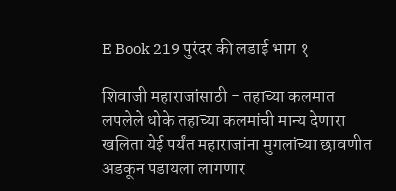E Book 219 पुरंदर की लडाई भाग १

शिवाजी महाराजांसाठी - तहाच्या कलमात लपलेले धोके तहाच्या कलमांची मान्य देणारा खलिता येई पर्यंत महाराजांना मुगलांच्या छावणीत अडकून पडायला लागणार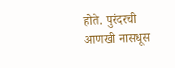होते. पुरंदरची आणखी नासधूस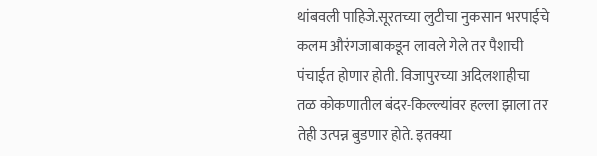थांबवली पाहिजे.सूरतच्या लुटीचा नुकसान भरपाईचे कलम औरंगजाबाकडून लावले गेले तर पैशाची पंचाईत होणार होती. विजापुरच्या अदिलशाहीचा तळ कोकणातील बंदर-किल्ल्यांवर हल्ला झाला तर तेही उत्पन्न बुडणार होते. इतक्या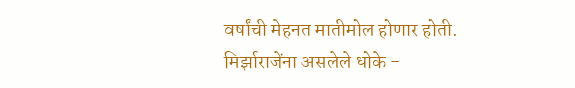वर्षांची मेहनत मातीमोल होणार होती. मिर्झाराजेंना असलेले धोके -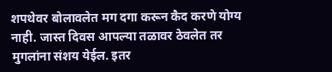शपथेवर बोलावलेत मग दगा करून कैद करणे योग्य नाही. जास्त दिवस आपल्या तळावर ठेवलेत तर मुगलांना संशय येईल. इतर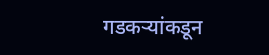गडकऱ्यांकडून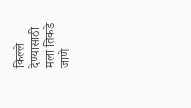किल्ले देण्यासाठी मला तिकडे जाणे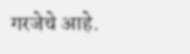गरजेचे आहे.